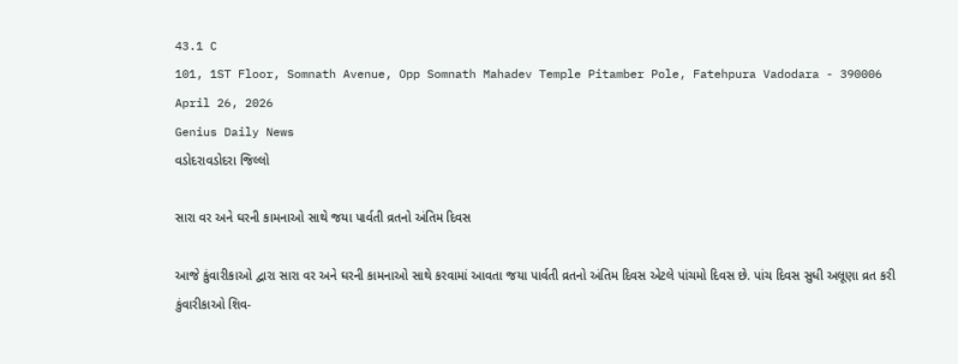43.1 C
101, 1ST Floor, Somnath Avenue, Opp Somnath Mahadev Temple Pitamber Pole, Fatehpura Vadodara - 390006
April 26, 2026
Genius Daily News
વડોદરાવડોદરા જિલ્લો

સારા વર અને ઘરની કામનાઓ સાથે જયા પાર્વતી વ્રતનો અંતિમ દિવસ

આજે કુંવારીકાઓ દ્વારા સારા વર અને ઘરની કામનાઓ સાથે કરવામાં આવતા જયા પાર્વતી વ્રતનો અંતિમ દિવસ એટલે પાંચમો દિવસ છે. પાંચ દિવસ સુધી અલૂણા વ્રત કરી કુંવારીકાઓ શિવ-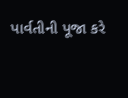પાર્વતીની પૂજા કરે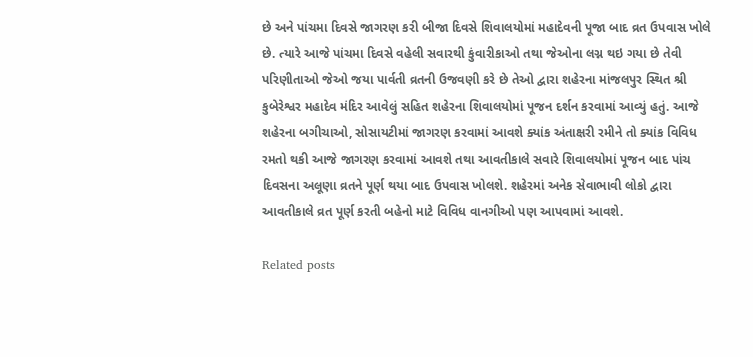છે અને પાંચમા દિવસે જાગરણ કરી બીજા દિવસે શિવાલયોમાં મહાદેવની પૂજા બાદ વ્રત ઉપવાસ ખોલે છે. ત્યારે આજે પાંચમા દિવસે વહેલી સવારથી કુંવારીકાઓ તથા જેઓના લગ્ન થઇ ગયા છે તેવી પરિણીતાઓ જેઓ જયા પાર્વતી વ્રતની ઉજવણી કરે છે તેઓ દ્વારા શહેરના માંજલપુર સ્થિત શ્રી કુબેરેશ્વર મહાદેવ મંદિર આવેલું સહિત શહેરના શિવાલયોમાં પૂજન દર્શન કરવામાં આવ્યું હતું. આજે શહેરના બગીચાઓ, સોસાયટીમાં જાગરણ કરવામાં આવશે ક્યાંક અંતાક્ષરી રમીને તો ક્યાંક વિવિધ રમતો થકી આજે જાગરણ કરવામાં આવશે તથા આવતીકાલે સવારે શિવાલયોમાં પૂજન બાદ પાંચ દિવસના અલૂણા વ્રતને પૂર્ણ થયા બાદ ઉપવાસ ખોલશે. શહેરમાં અનેક સેવાભાવી લોકો દ્વારા આવતીકાલે વ્રત પૂર્ણ કરતી બહેનો માટે વિવિધ વાનગીઓ પણ આપવામાં આવશે.

Related posts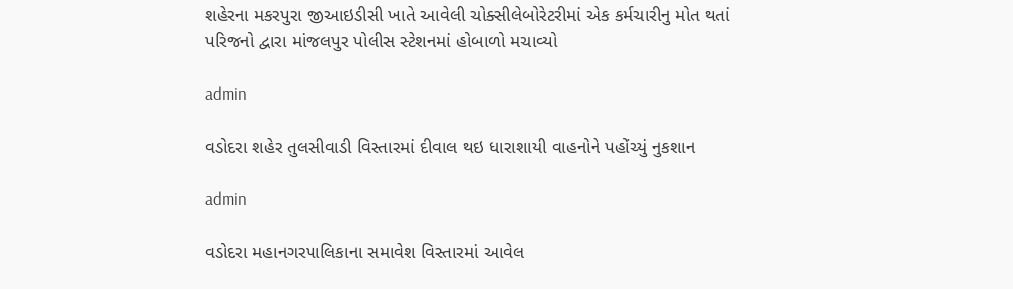શહેરના મકરપુરા જીઆઇડીસી ખાતે આવેલી ચોક્સીલેબોરેટરીમાં એક કર્મચારીનુ મોત થતાં પરિજનો દ્વારા માંજલપુર પોલીસ સ્ટેશનમાં હોબાળો મચાવ્યો

admin

વડોદરા શહેર તુલસીવાડી વિસ્તારમાં દીવાલ થઇ ધારાશાયી વાહનોને પહોંચ્યું નુકશાન

admin

વડોદરા મહાનગરપાલિકાના સમાવેશ વિસ્તારમાં આવેલ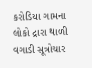કરોડિયા ગામના લોકો દ્રારા થાળી વગાડી સૂત્રોચાર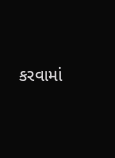કરવામાં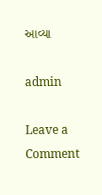આવ્યા

admin

Leave a Comment